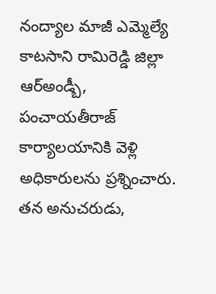నంద్యాల మాజీ ఎమ్మెల్యే కాటసాని రామిరెడ్డి జిల్లా ఆర్అండ్బీ, పంచాయతీరాజ్ కార్యాలయానికి వెళ్లి అధికారులను ప్రశ్నించారు. తన అనుచరుడు,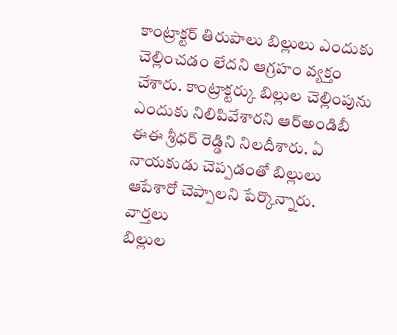కాంట్రాక్టర్ తిరుపాలు బిల్లులు ఎందుకు చెల్లించడం లేదని ఆగ్రహం వ్యక్తం చేశారు. కాంట్రాక్టర్కు బిల్లుల చెల్లింపును ఎందుకు నిలిపివేశారని ఆర్అండిబీ ఈఈ శ్రీధర్ రెడ్డిని నిలదీశారు. ఏ నాయకుడు చెప్పడంతో బిల్లులు ఆపేశారో చెప్పాలని పేర్కొన్నారు.
వార్తలు
బిల్లుల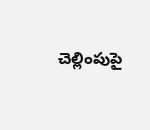చెల్లింపుపై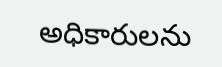అధికారులను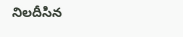నిలదీసిన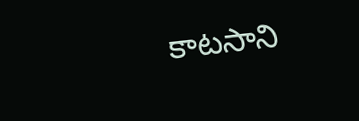కాటసాని